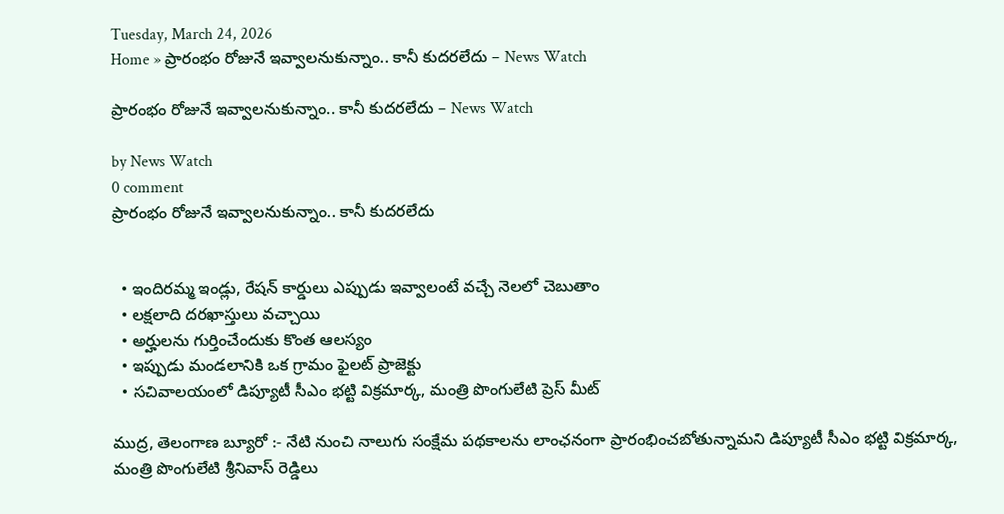Tuesday, March 24, 2026
Home » ప్రారంభం రోజునే ఇవ్వాలనుకున్నాం.. కానీ కుదరలేదు – News Watch

ప్రారంభం రోజునే ఇవ్వాలనుకున్నాం.. కానీ కుదరలేదు – News Watch

by News Watch
0 comment
ప్రారంభం రోజునే ఇవ్వాలనుకున్నాం.. కానీ కుదరలేదు


  • ఇందిరమ్మ ఇండ్లు, రేషన్ కార్డులు ఎప్పుడు ఇవ్వాలంటే వచ్చే నెలలో చెబుతాం
  • లక్షలాది దరఖాస్తులు వచ్చాయి
  • అర్హులను గుర్తించేందుకు కొంత ఆలస్యం
  • ఇప్పుడు మండలానికి ఒక గ్రామం ఫైలట్ ప్రాజెక్టు
  • సచివాలయంలో డిప్యూటీ సీఎం భట్టి విక్రమార్క, మంత్రి పొంగులేటి ప్రెస్ మీట్

ముద్ర, తెలంగాణ బ్యూరో :- నేటి నుంచి నాలుగు సంక్షేమ పథకాలను లాంఛనంగా ప్రారంభించబోతున్నామని డిప్యూటీ సీఎం భట్టి విక్రమార్క, మంత్రి పొంగులేటి శ్రీనివాస్ రెడ్డిలు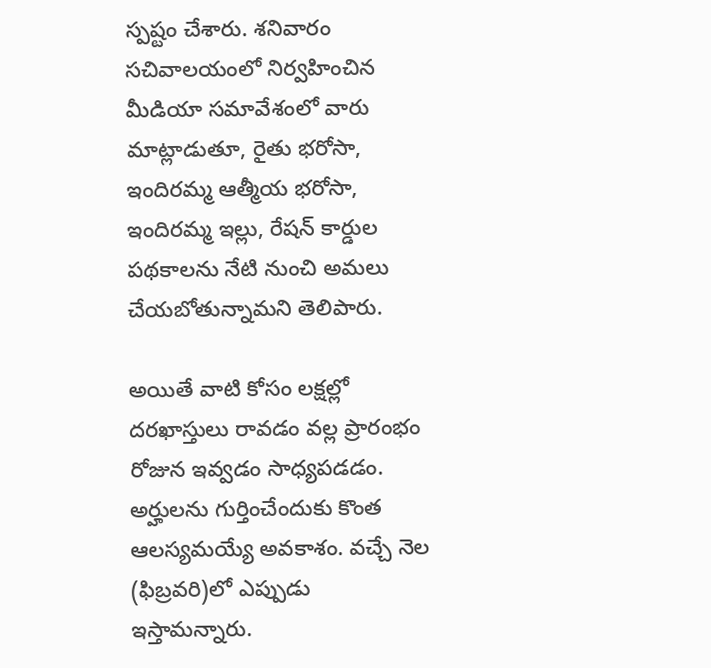స్పష్టం చేశారు. శనివారం సచివాలయంలో నిర్వహించిన మీడియా సమావేశంలో వారు మాట్లాడుతూ, రైతు భరోసా, ఇందిరమ్మ ఆత్మీయ భరోసా, ఇందిరమ్మ ఇల్లు, రేషన్ కార్డుల పథకాలను నేటి నుంచి అమలు చేయబోతున్నామని తెలిపారు.

అయితే వాటి కోసం లక్షల్లో దరఖాస్తులు రావడం వల్ల ప్రారంభం రోజున ఇవ్వడం సాధ్యపడడం. అర్హులను గుర్తించేందుకు కొంత ఆలస్యమయ్యే అవకాశం. వచ్చే నెల (ఫిబ్రవరి)లో ఎప్పుడు ఇస్తామన్నారు.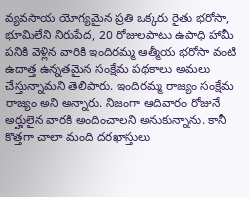వ్యవసాయ యోగ్యమైన ప్రతి ఒక్కరు రైతు భరోసా, భూమిలేని నిరుపేద, 20 రోజులపాటు ఉపాధి హామీ పనికి వెళ్లిన వారికి ఇందిరమ్మ ఆత్మీయ భరోసా వంటి ఉదాత్త ఉన్నతమైన సంక్షేమ పథకాలు అమలు చేస్తున్నామని తెలిపారు. ఇందిరమ్మ రాజ్యం సంక్షేమ రాజ్యం అని అన్నారు. నిజంగా ఆదివారం రోజునే అర్హులైన వారకి అందించాలని అనుకున్నాను. కానీ కొత్తగా చాలా మంది దరఖాస్తులు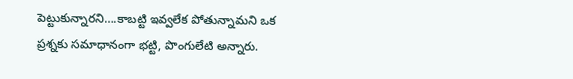పెట్టుకున్నారని….కాబట్టి ఇవ్వలేక పోతున్నామని ఒక ప్రశ్నకు సమాధానంగా భట్టి, పొంగులేటి అన్నారు.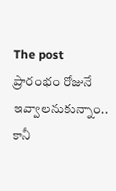The post ప్రారంభం రోజునే ఇవ్వాలనుకున్నాం.. కానీ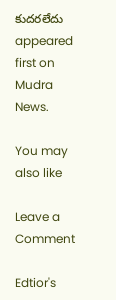కుదరలేదు appeared first on Mudra News.

You may also like

Leave a Comment

Edtior's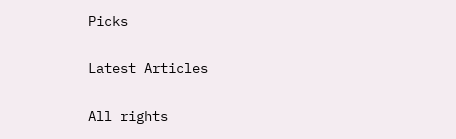Picks

Latest Articles

All rights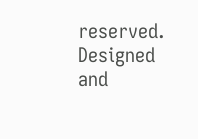reserved. Designed and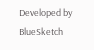Developed by  BlueSketch